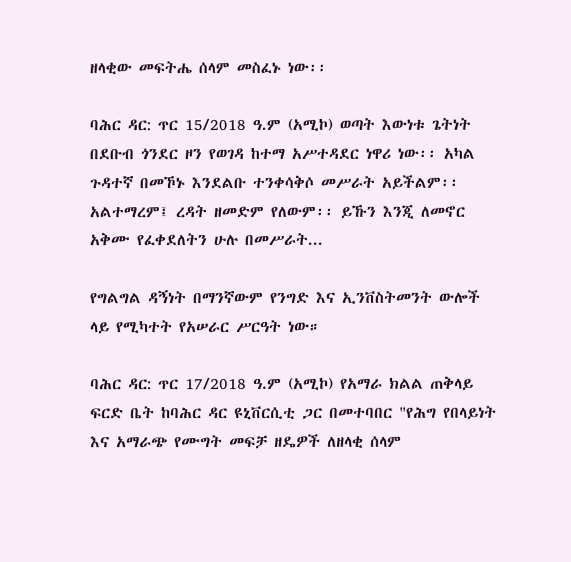ዘላቂው መፍትሔ ሰላም መስፈኑ ነው፡፡

ባሕር ዳር: ጥር 15/2018 ዓ.ም (አሚኮ) ወጣት እውነቱ ጌትነት በደቡብ ጎንደር ዞን የወገዳ ከተማ አሥተዳደር ነዋሪ ነው፡፡ አካል ጉዳተኛ በመኾኑ እንደልቡ ተንቀሳቅሶ መሥራት አይችልም፡፡ አልተማረም፤ ረዳት ዘመድም የለውም፡፡ ይኹን እንጂ ለመኖር አቅሙ የፈቀደለትን ሁሉ በመሥራት...

የግልግል ዳኝነት በማንኛውም የንግድ እና ኢንቨስትመንት ውሎች ላይ የሚካተት የአሠራር ሥርዓት ነው።

ባሕር ዳር: ጥር 17/2018 ዓ.ም (አሚኮ) የአማራ ክልል ጠቅላይ ፍርድ ቤት ከባሕር ዳር ዩኒቨርሲቲ ጋር በመተባበር "የሕግ የበላይነት እና አማራጭ የሙግት መፍቻ ዘዴዎች ለዘላቂ ሰላም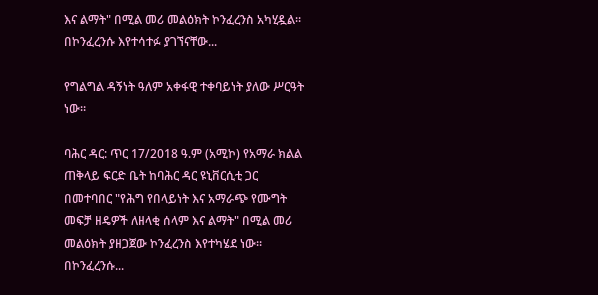እና ልማት" በሚል መሪ መልዕክት ኮንፈረንስ አካሂዷል።   በኮንፈረንሱ እየተሳተፉ ያገኘናቸው...

የግልግል ዳኝነት ዓለም አቀፋዊ ተቀባይነት ያለው ሥርዓት ነው።

ባሕር ዳር: ጥር 17/2018 ዓ.ም (አሚኮ) የአማራ ክልል ጠቅላይ ፍርድ ቤት ከባሕር ዳር ዩኒቨርሲቲ ጋር በመተባበር "የሕግ የበላይነት እና አማራጭ የሙግት መፍቻ ዘዴዎች ለዘላቂ ሰላም እና ልማት" በሚል መሪ መልዕክት ያዘጋጀው ኮንፈረንስ እየተካሄደ ነው።   በኮንፈረንሱ...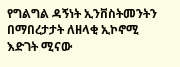የግልግል ዳኝነት ኢንቨስትመንትን በማበረታታት ለዘላቂ ኢኮኖሚ እድገት ሚናው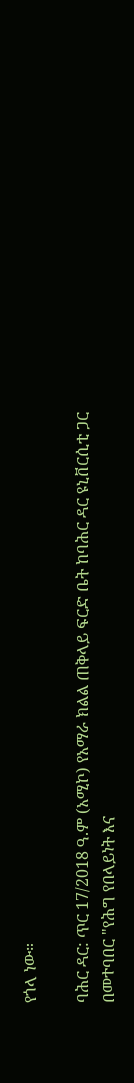የጎላ ነው።

ባሕር ዳር: ጥር 17/2018 ዓ.ም (አሚኮ) የአማራ ክልል ጠቅላይ ፍርድ ቤት ከባሕር ዳር ዩኒቨርሲቲ ጋር በመተባበር "የሕግ የበላይነት እና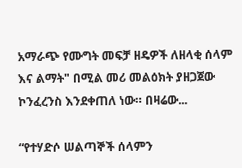አማራጭ የሙግት መፍቻ ዘዴዎች ለዘላቂ ሰላም እና ልማት" በሚል መሪ መልዕክት ያዘጋጀው ኮንፈረንስ እንደቀጠለ ነው። በዛሬው...

“የተሃድሶ ሠልጣኞች ሰላምን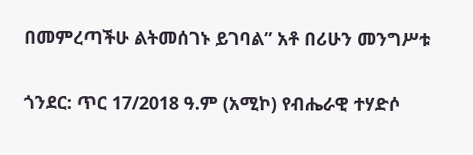በመምረጣችሁ ልትመሰገኑ ይገባል” አቶ በሪሁን መንግሥቱ

ጎንደር: ጥር 17/2018 ዓ.ም (አሚኮ) የብሔራዊ ተሃድሶ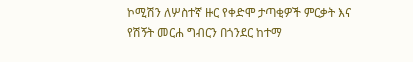ኮሚሽን ለሦስተኛ ዙር የቀድሞ ታጣቂዎች ምርቃት እና የሽኝት መርሐ ግብርን በጎንደር ከተማ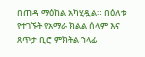በጠዳ ማዕከል አካሂዷል። በዕለቱ የተገኙት የአማራ ክልል ሰላም እና ጸጥታ ቢሮ ምክትል ኀላፊ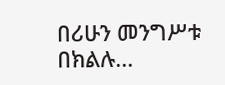በሪሁን መንግሥቱ በክልሉ...